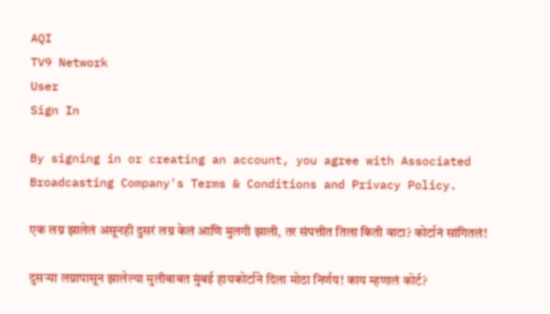AQI
TV9 Network
User
Sign In

By signing in or creating an account, you agree with Associated Broadcasting Company's Terms & Conditions and Privacy Policy.

एक लग्न झालेलं असूनही दुसरं लग्न केलं आणि मुलगी झाली, तर संपत्तीत तिला किती वाटा? कोर्टानं सांगितलं!

दुसऱ्या लग्नापासून झालेल्या मुलीबाबत मुंबई हायकोर्टाने दिला मोठा निर्णय! काय म्हणालं कोर्ट?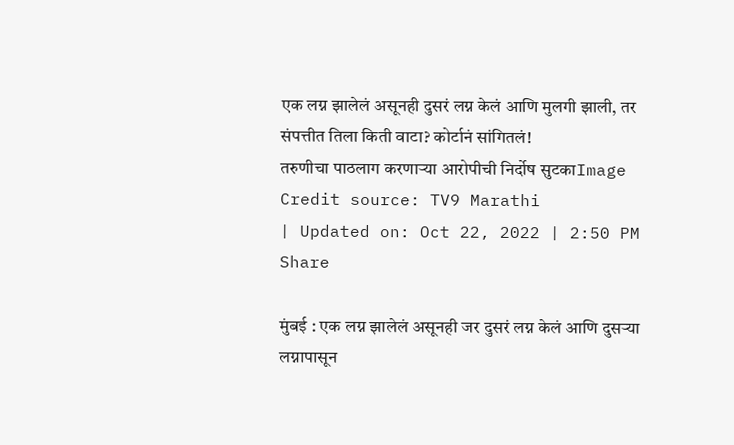एक लग्न झालेलं असूनही दुसरं लग्न केलं आणि मुलगी झाली, तर संपत्तीत तिला किती वाटा? कोर्टानं सांगितलं!
तरुणीचा पाठलाग करणाऱ्या आरोपीची निर्दोष सुटकाImage Credit source: TV9 Marathi
| Updated on: Oct 22, 2022 | 2:50 PM
Share

मुंबई : एक लग्न झालेलं असूनही जर दुसरं लग्न केलं आणि दुसऱ्या लग्नापासून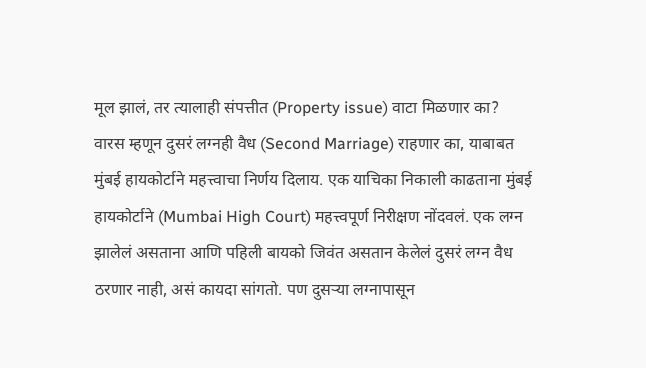मूल झालं, तर त्यालाही संपत्तीत (Property issue) वाटा मिळणार का? वारस म्हणून दुसरं लग्नही वैध (Second Marriage) राहणार का, याबाबत मुंबई हायकोर्टाने महत्त्वाचा निर्णय दिलाय. एक याचिका निकाली काढताना मुंबई हायकोर्टाने (Mumbai High Court) महत्त्वपूर्ण निरीक्षण नोंदवलं. एक लग्न झालेलं असताना आणि पहिली बायको जिवंत असतान केलेलं दुसरं लग्न वैध ठरणार नाही, असं कायदा सांगतो. पण दुसऱ्या लग्नापासून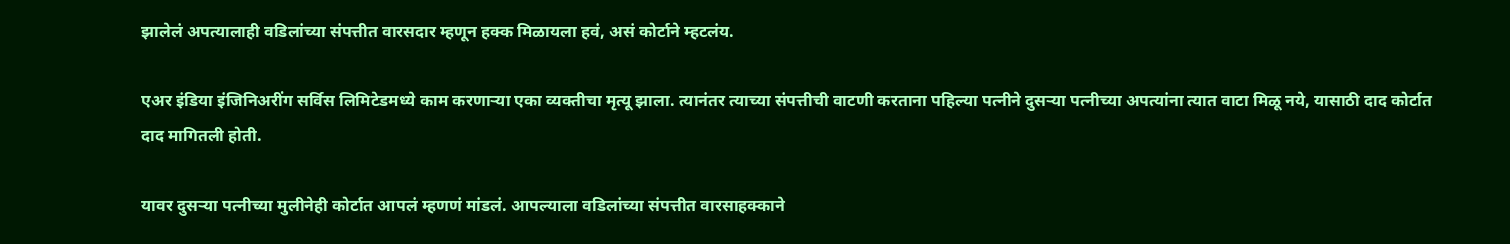झालेलं अपत्यालाही वडिलांच्या संपत्तीत वारसदार म्हणून हक्क मिळायला हवं, असं कोर्टाने म्हटलंय.

एअर इंडिया इंजिनिअरींग सर्विस लिमिटेडमध्ये काम करणाऱ्या एका व्यक्तीचा मृत्यू झाला. त्यानंतर त्याच्या संपत्तीची वाटणी करताना पहिल्या पत्नीने दुसऱ्या पत्नीच्या अपत्यांना त्यात वाटा मिळू नये, यासाठी दाद कोर्टात दाद मागितली होती.

यावर दुसऱ्या पत्नीच्या मुलीनेही कोर्टात आपलं म्हणणं मांडलं. आपल्याला वडिलांच्या संपत्तीत वारसाहक्काने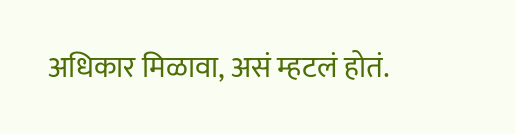अधिकार मिळावा, असं म्हटलं होतं.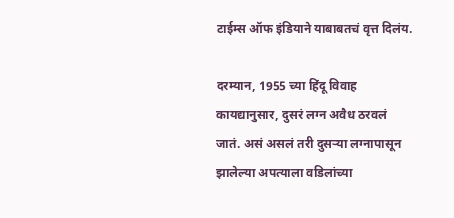टाईम्स ऑफ इंडियाने याबाबतचं वृत्त दिलंय.

दरम्यान, 1955 च्या हिंदू विवाह कायद्यानुसार, दुसरं लग्न अवैध ठरवलं जातं. असं असलं तरी दुसऱ्या लग्नापासून झालेल्या अपत्याला वडिलांच्या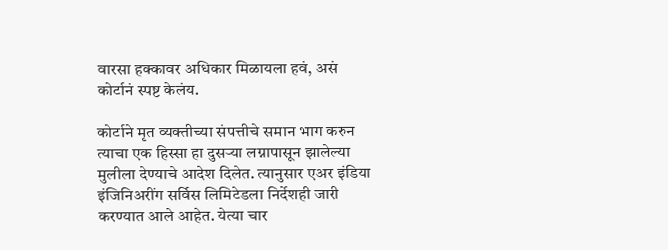वारसा हक्कावर अधिकार मिळायला हवं, असं कोर्टानं स्पष्ट केलंय.

कोर्टाने मृत व्यक्तीच्या संपत्तीचे समान भाग करुन त्याचा एक हिस्सा हा दुसऱ्या लग्नापासून झालेल्या मुलीला देण्याचे आदेश दिलेत. त्यानुसार एअर इंडिया इंजिनिअरींग सर्विस लिमिटेडला निर्देशही जारी करण्यात आले आहेत. येत्या चार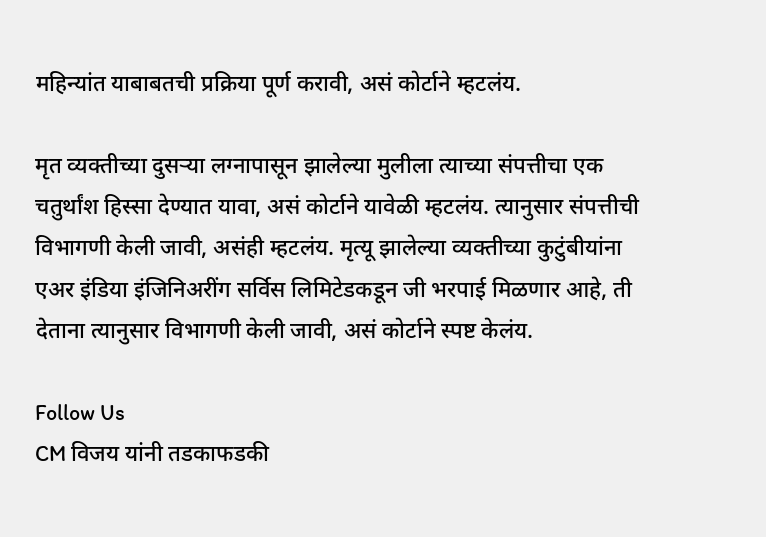महिन्यांत याबाबतची प्रक्रिया पूर्ण करावी, असं कोर्टाने म्हटलंय.

मृत व्यक्तीच्या दुसऱ्या लग्नापासून झालेल्या मुलीला त्याच्या संपत्तीचा एक चतुर्थांश हिस्सा देण्यात यावा, असं कोर्टाने यावेळी म्हटलंय. त्यानुसार संपत्तीची विभागणी केली जावी, असंही म्हटलंय. मृत्यू झालेल्या व्यक्तीच्या कुटुंबीयांना एअर इंडिया इंजिनिअरींग सर्विस लिमिटेडकडून जी भरपाई मिळणार आहे, ती देताना त्यानुसार विभागणी केली जावी, असं कोर्टाने स्पष्ट केलंय.

Follow Us
CM विजय यांनी तडकाफडकी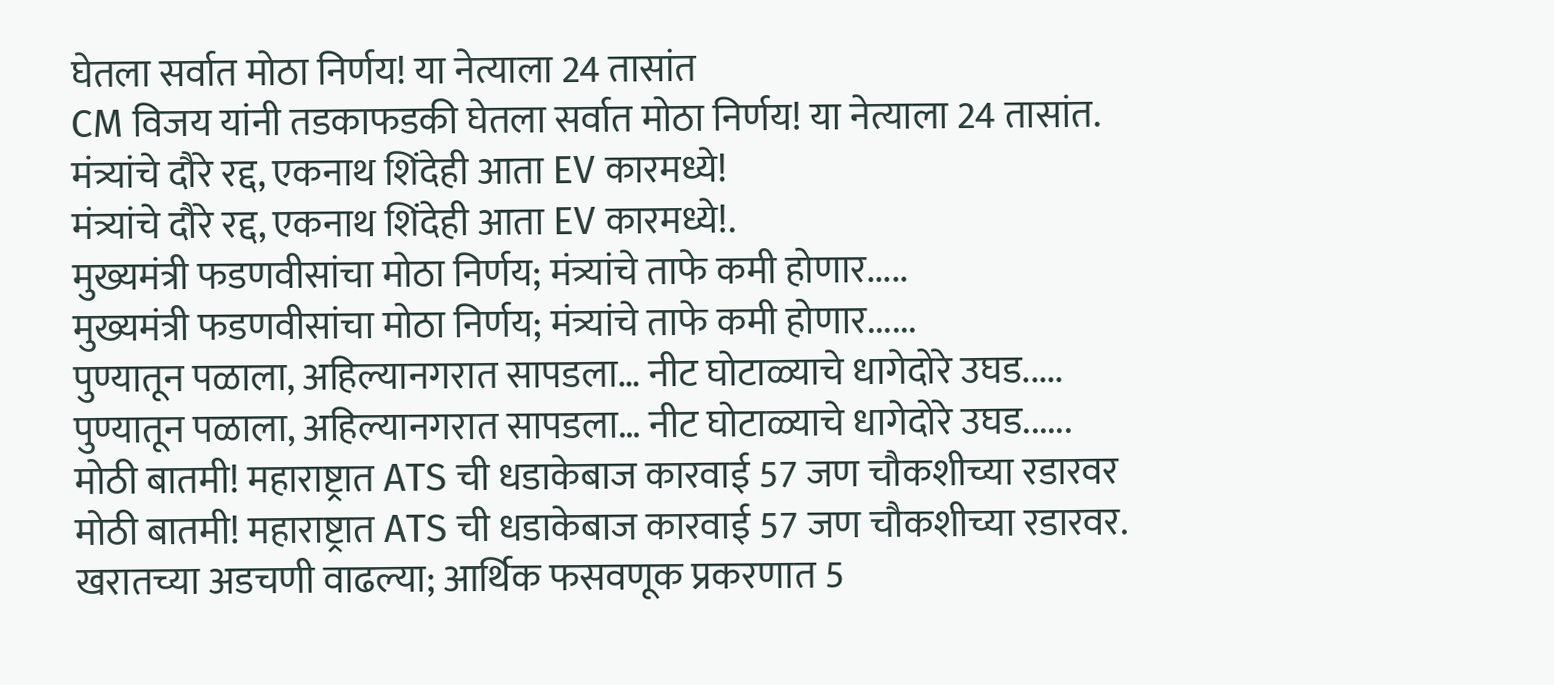घेतला सर्वात मोठा निर्णय! या नेत्याला 24 तासांत
CM विजय यांनी तडकाफडकी घेतला सर्वात मोठा निर्णय! या नेत्याला 24 तासांत.
मंत्र्यांचे दौरे रद्द, एकनाथ शिंदेही आता EV कारमध्ये!
मंत्र्यांचे दौरे रद्द, एकनाथ शिंदेही आता EV कारमध्ये!.
मुख्यमंत्री फडणवीसांचा मोठा निर्णय; मंत्र्यांचे ताफे कमी होणार.....
मुख्यमंत्री फडणवीसांचा मोठा निर्णय; मंत्र्यांचे ताफे कमी होणार......
पुण्यातून पळाला, अहिल्यानगरात सापडला… नीट घोटाळ्याचे धागेदोरे उघड.....
पुण्यातून पळाला, अहिल्यानगरात सापडला… नीट घोटाळ्याचे धागेदोरे उघड......
मोठी बातमी! महाराष्ट्रात ATS ची धडाकेबाज कारवाई 57 जण चौकशीच्या रडारवर
मोठी बातमी! महाराष्ट्रात ATS ची धडाकेबाज कारवाई 57 जण चौकशीच्या रडारवर.
खरातच्या अडचणी वाढल्या; आर्थिक फसवणूक प्रकरणात 5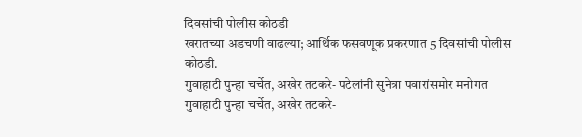दिवसांची पोलीस कोठडी
खरातच्या अडचणी वाढल्या; आर्थिक फसवणूक प्रकरणात 5 दिवसांची पोलीस कोठडी.
गुवाहाटी पुन्हा चर्चेत, अखेर तटकरे- पटेलांनी सुनेत्रा पवारांसमोर मनोगत
गुवाहाटी पुन्हा चर्चेत, अखेर तटकरे-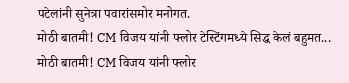पटेलांनी सुनेत्रा पवारांसमोर मनोगत.
मोठी बातमी! CM विजय यांनी फ्लोर टेस्टिंगमध्ये सिद्ध केलं बहुमत...
मोठी बातमी! CM विजय यांनी फ्लोर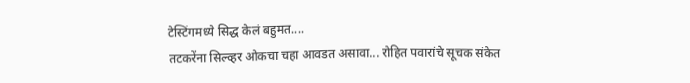टेस्टिंगमध्ये सिद्ध केलं बहुमत....
तटकरेंना सिल्व्हर ओकचा चहा आवडत असावा... रोहित पवारांचे सूचक संकेत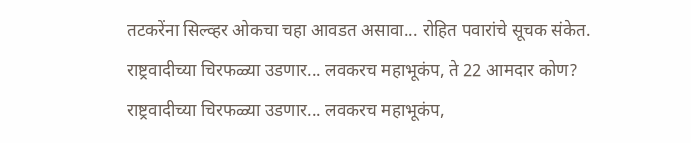तटकरेंना सिल्व्हर ओकचा चहा आवडत असावा... रोहित पवारांचे सूचक संकेत.
राष्ट्रवादीच्या चिरफळ्या उडणार... लवकरच महाभूकंप, ते 22 आमदार कोण?
राष्ट्रवादीच्या चिरफळ्या उडणार... लवकरच महाभूकंप,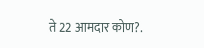ते 22 आमदार कोण?.